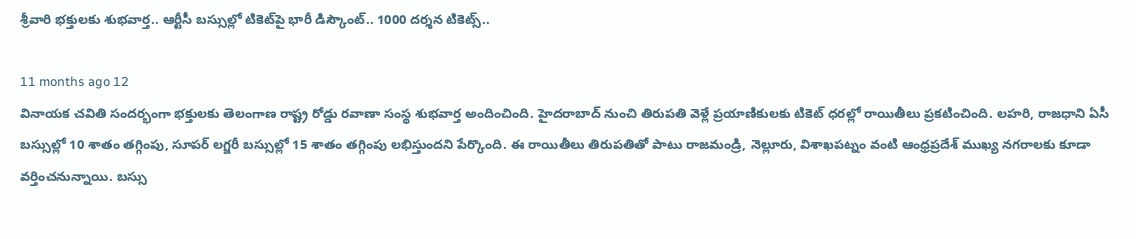శ్రీవారి భక్తులకు శుభవార్త.. ఆర్టీసీ బస్సుల్లో టికెట్‌పై భారీ డిస్కౌంట్.. 1000 దర్శన టికెట్స్..

11 months ago 12
వినాయక చవితి సందర్భంగా భక్తులకు తెలంగాణ రాష్ట్ర రోడ్డు రవాణా సంస్థ శుభవార్త అందించింది. హైదరాబాద్‌ నుంచి తిరుపతి వెళ్లే ప్రయాణికులకు టికెట్ ధరల్లో రాయితీలు ప్రకటించింది. లహరి, రాజధాని ఏసీ బస్సుల్లో 10 శాతం తగ్గింపు, సూపర్ లగ్జరీ బస్సుల్లో 15 శాతం తగ్గింపు లభిస్తుందని పేర్కొంది. ఈ రాయితీలు తిరుపతితో పాటు రాజమండ్రి, నెల్లూరు, విశాఖపట్నం వంటి ఆంధ్రప్రదేశ్ ముఖ్య నగరాలకు కూడా వర్తించనున్నాయి. బస్సు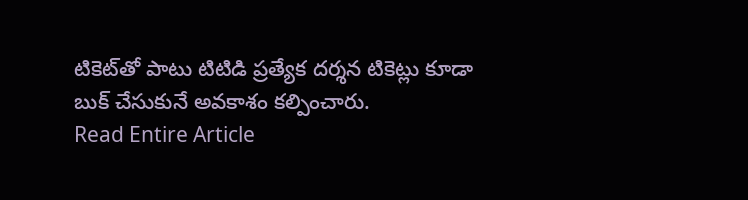టికెట్‌తో పాటు టిటిడి ప్రత్యేక దర్శన టికెట్లు కూడా బుక్ చేసుకునే అవకాశం కల్పించారు.
Read Entire Article